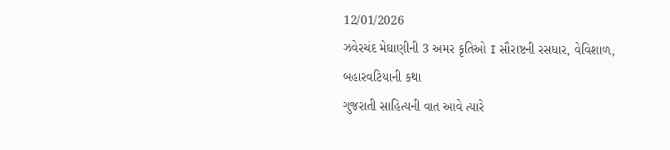12/01/2026
ઝવેરચંદ મેઘાણીની 3 અમર કૃતિઓ I સૌરાષ્ટની રસધાર, વેવિશાળ, બહારવટિયાની કથા
ગુજરાતી સાહિત્યની વાત આવે ત્યારે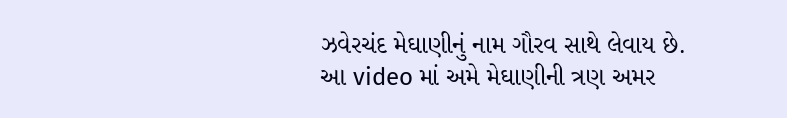ઝવેરચંદ મેઘાણીનું નામ ગૌરવ સાથે લેવાય છે.
આ video માં અમે મેઘાણીની ત્રણ અમર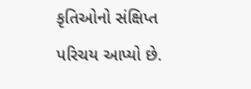કૃતિઓનો સંક્ષિપ્ત પરિચય આપ્યો છે.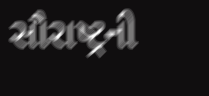સૌરાષ્ટ્રની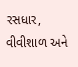રસધાર, વીવીશાળ અને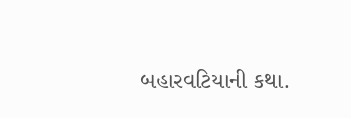બહારવટિયાની કથા.